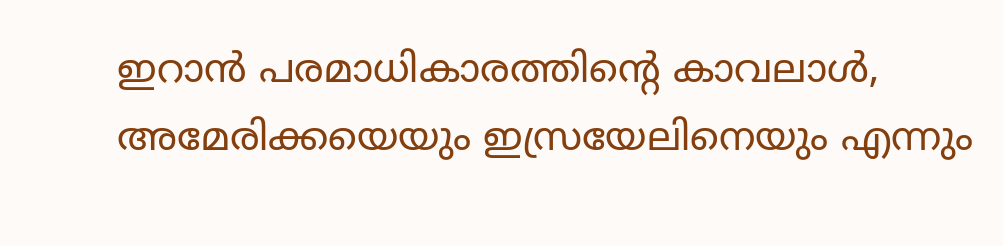ഇറാൻ പരമാധികാരത്തിന്‍റെ കാവലാൾ, അമേരിക്കയെയും ഇസ്രയേലിനെയും എന്നും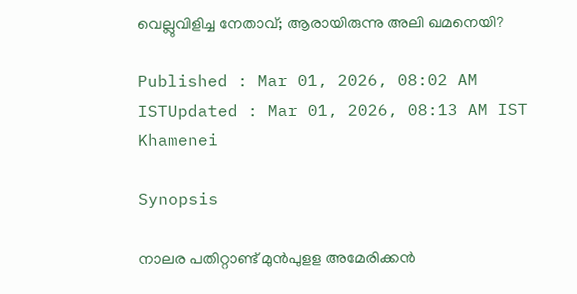വെല്ലുവിളിച്ച നേതാവ്; ആരായിരുന്നു അലി ഖമനെയി?

Published : Mar 01, 2026, 08:02 AM ISTUpdated : Mar 01, 2026, 08:13 AM IST
Khamenei

Synopsis

നാലര പതിറ്റാണ്ട് മുന്‍പുളള അമേരിക്കന്‍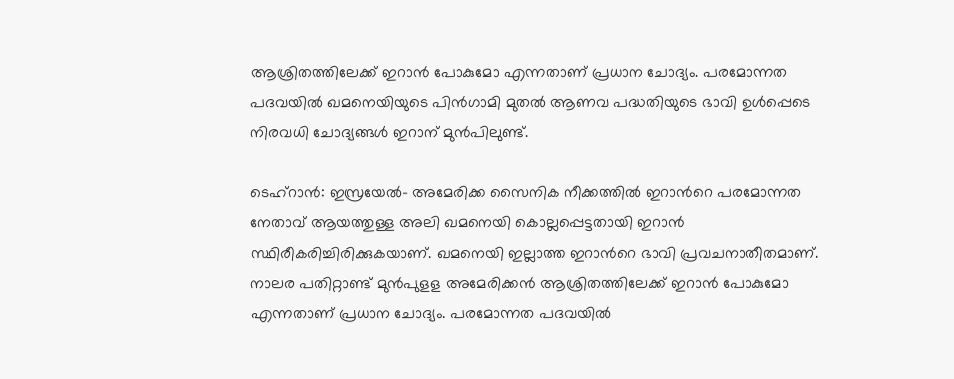ആശ്രിതത്തിലേക്ക് ഇറാന്‍ പോകുമോ എന്നതാണ് പ്രധാന ചോദ്യം. പരമോന്നത പദവയില്‍ ഖമനെയിയുടെ പിന്‍ഗാമി മുതല്‍ ആണവ പദ്ധതിയുടെ ഭാവി ഉള്‍പ്പെടെ നിരവധി ചോദ്യങ്ങള്‍ ഇറാന് മുൻപിലുണ്ട്.

ടെഹ്റാൻ: ഇസ്രയേൽ- അമേരിക്ക സൈനിക നീക്കത്തിൽ ഇറാന്‍റെ പരമോന്നത നേതാവ് ആയത്തുള്ള അലി ഖമനെയി കൊല്ലപ്പെട്ടതായി ഇറാൻ സ്ഥിരീകരിച്ചിരിക്കുകയാണ്. ഖമനെയി ഇല്ലാത്ത ഇറാന്‍റെ ഭാവി പ്രവചനാതീതമാണ്. നാലര പതിറ്റാണ്ട് മുന്‍പുളള അമേരിക്കന്‍ ആശ്രിതത്തിലേക്ക് ഇറാന്‍ പോകുമോ എന്നതാണ് പ്രധാന ചോദ്യം. പരമോന്നത പദവയില്‍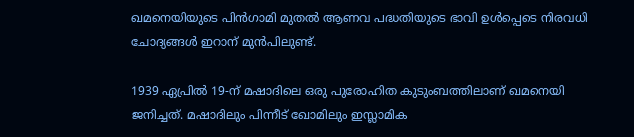ഖമനെയിയുടെ പിന്‍ഗാമി മുതല്‍ ആണവ പദ്ധതിയുടെ ഭാവി ഉള്‍പ്പെടെ നിരവധി ചോദ്യങ്ങള്‍ ഇറാന് മുൻപിലുണ്ട്.

1939 ഏപ്രിൽ 19-ന് മഷാദിലെ ഒരു പുരോഹിത കുടുംബത്തിലാണ് ഖമനെയി ജനിച്ചത്. മഷാദിലും പിന്നീട് ഖോമിലും ഇസ്ലാമിക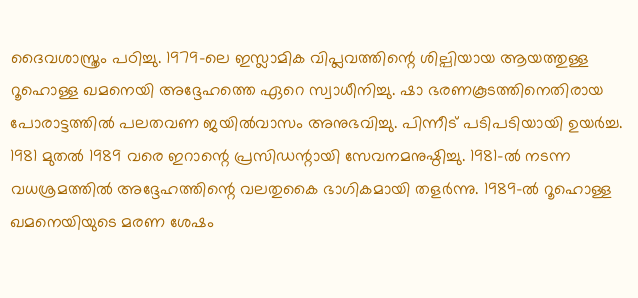ദൈവശാസ്ത്രം പഠിച്ചു. 1979-ലെ ഇസ്ലാമിക വിപ്ലവത്തിന്റെ ശില്പിയായ ആയത്തുള്ള റൂഹൊള്ള ഖമനെയി അദ്ദേഹത്തെ ഏറെ സ്വാധീനിച്ചു. ഷാ ഭരണകൂടത്തിനെതിരായ പോരാട്ടത്തിൽ പലതവണ ജയിൽവാസം അനുഭവിച്ചു. പിന്നീട് പടിപടിയായി ഉയർച്ച. 1981 മുതൽ 1989 വരെ ഇറാന്റെ പ്രസിഡന്റായി സേവനമനുഷ്ഠിച്ചു. 1981-ൽ നടന്ന വധശ്രമത്തിൽ അദ്ദേഹത്തിന്റെ വലതുകൈ ഭാഗികമായി തളർന്നു. 1989-ൽ റൂഹൊള്ള ഖമനെയിയുടെ മരണ ശേഷം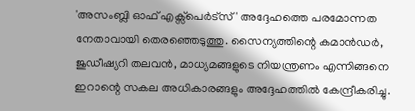'അസംബ്ലി ഓഫ് എക്സ്പെർട്സ്' അദ്ദേഹത്തെ പരമോന്നത നേതാവായി തെരഞ്ഞെടുത്തു. സൈന്യത്തിന്റെ കമാൻഡർ, ജുഡീഷ്യറി തലവൻ, മാധ്യമങ്ങളുടെ നിയന്ത്രണം എന്നിങ്ങനെ ഇറാന്റെ സകല അധികാരങ്ങളും അദ്ദേഹത്തിൽ കേന്ദ്രീകരിച്ചു.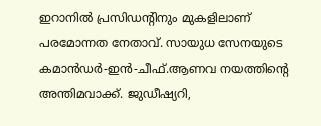ഇറാനിൽ പ്രസിഡന്റിനും മുകളിലാണ് പരമോന്നത നേതാവ്. സായുധ സേനയുടെ കമാൻഡർ-ഇൻ-ചീഫ്.ആണവ നയത്തിന്റെ അന്തിമവാക്ക്. ജുഡീഷ്യറി,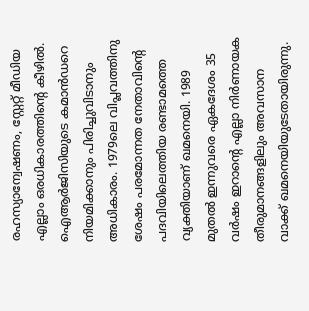രഹസ്യാന്വേഷണം, സ്റ്റേറ്റ് മീഡിയ എല്ലാം ഒരധികാരത്തിൻ്റെ കീഴിൽ. ഐആർജിസിയുടെ കമാൻഡറെ നിയമിക്കാനും പിരിച്ചുവിടാനും അധികാരം. 1979ലെ വിപ്ലവത്തിനു ശേഷം പരമോന്നത നേതാവിൻ്റെ പദവിയിലെത്തിയ രണ്ടാമത്തെ വ്യക്തിയാണ് ഖമനെയി. 1989 മുതൽ ഇന്നുവരെ ഏകദേശം 35 വർഷം ഇറാന്റെ എല്ലാ നിർണായക തീരുമാനങ്ങളിലും അവസാന വാക്ക് ഖമനെയിയുടേതായിരുന്നു.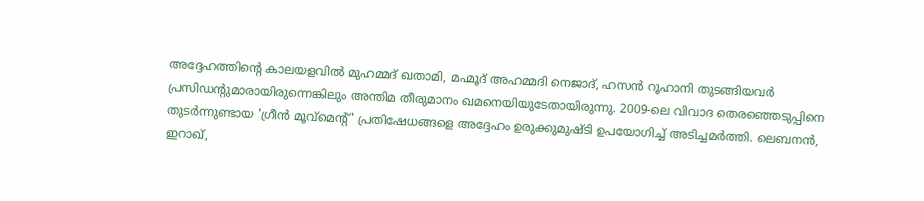അദ്ദേഹത്തിന്റെ കാലയളവിൽ മുഹമ്മദ് ഖതാമി, മഹ്മൂദ് അഹമ്മദി നെജാദ്, ഹസൻ റൂഹാനി തുടങ്ങിയവർ പ്രസിഡന്റുമാരായിരുന്നെങ്കിലും അന്തിമ തീരുമാനം ഖമനെയിയുടേതായിരുന്നു. 2009-ലെ വിവാദ തെരഞ്ഞെടുപ്പിനെ തുടർന്നുണ്ടായ 'ഗ്രീൻ മൂവ്‌മെന്റ്' പ്രതിഷേധങ്ങളെ അദ്ദേഹം ഉരുക്കുമുഷ്ടി ഉപയോഗിച്ച് അടിച്ചമർത്തി. ലെബനൻ, ഇറാഖ്,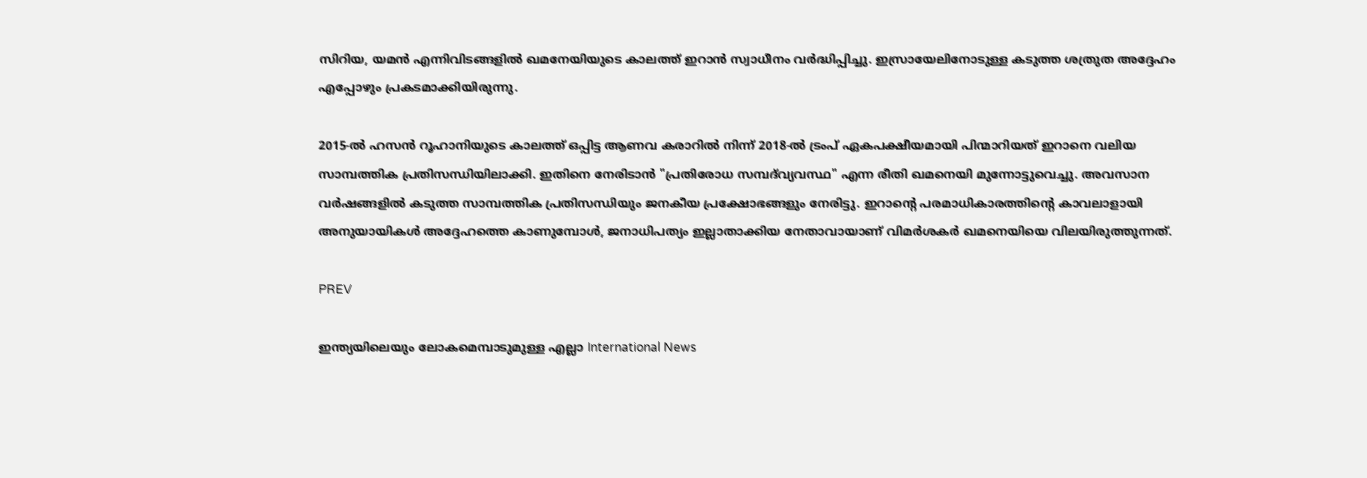സിറിയ, യമൻ എന്നിവിടങ്ങളിൽ ഖമനേയിയുടെ കാലത്ത് ഇറാൻ സ്വാധീനം വർദ്ധിപ്പിച്ചു. ഇസ്രായേലിനോടുള്ള കടുത്ത ശത്രുത അദ്ദേഹം എപ്പോഴും പ്രകടമാക്കിയിരുന്നു.

2015-ൽ ഹസൻ റൂഹാനിയുടെ കാലത്ത് ഒപ്പിട്ട ആണവ കരാറിൽ നിന്ന് 2018-ൽ ട്രംപ് ഏകപക്ഷീയമായി പിന്മാറിയത് ഇറാനെ വലിയ സാമ്പത്തിക പ്രതിസന്ധിയിലാക്കി. ഇതിനെ നേരിടാൻ "പ്രതിരോധ സമ്പദ്‌വ്യവസ്ഥ" എന്ന രീതി ഖമനെയി മുന്നോട്ടുവെച്ചു. അവസാന വർഷങ്ങളിൽ കടുത്ത സാമ്പത്തിക പ്രതിസന്ധിയും ജനകീയ പ്രക്ഷോഭങ്ങളും നേരിട്ടു. ഇറാന്റെ പരമാധികാരത്തിന്റെ കാവലാളായി അനുയായികൾ അദ്ദേഹത്തെ കാണുമ്പോൾ, ജനാധിപത്യം ഇല്ലാതാക്കിയ നേതാവായാണ് വിമർശകർ ഖമനെയിയെ വിലയിരുത്തുന്നത്.

PREV

ഇന്ത്യയിലെയും ലോകമെമ്പാടുമുള്ള എല്ലാ International News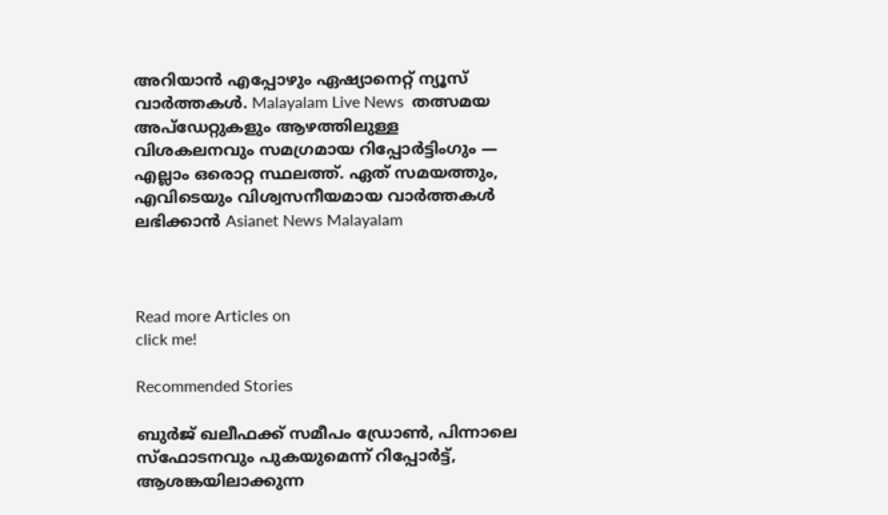അറിയാൻ എപ്പോഴും ഏഷ്യാനെറ്റ് ന്യൂസ് വാർത്തകൾ. Malayalam Live News  തത്സമയ അപ്‌ഡേറ്റുകളും ആഴത്തിലുള്ള വിശകലനവും സമഗ്രമായ റിപ്പോർട്ടിംഗും — എല്ലാം ഒരൊറ്റ സ്ഥലത്ത്. ഏത് സമയത്തും, എവിടെയും വിശ്വസനീയമായ വാർത്തകൾ ലഭിക്കാൻ Asianet News Malayalam



Read more Articles on
click me!

Recommended Stories

ബുർജ് ഖലീഫക്ക് സമീപം ഡ്രോൺ, പിന്നാലെ സ്ഫോടനവും പുകയുമെന്ന് റിപ്പോര്‍ട്ട്, ആശങ്കയിലാക്കുന്ന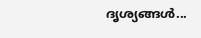ദൃശ്യങ്ങൾ...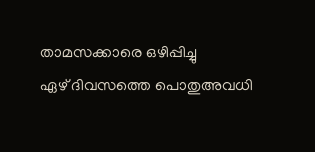താമസക്കാരെ ഒഴിപ്പിച്ചു
ഏഴ് ദിവസത്തെ പൊതുഅവധി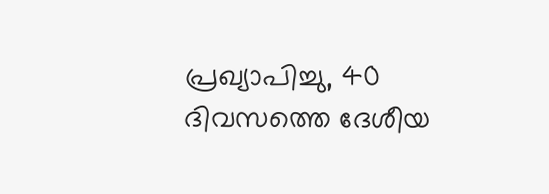പ്രഖ്യാപിച്ചു, 40 ദിവസത്തെ ദേശീയ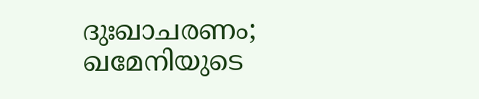ദുഃഖാചരണം; ഖമേനിയുടെ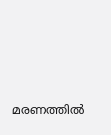മരണത്തിൽ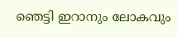ഞെട്ടി ഇറാനും ലോകവും